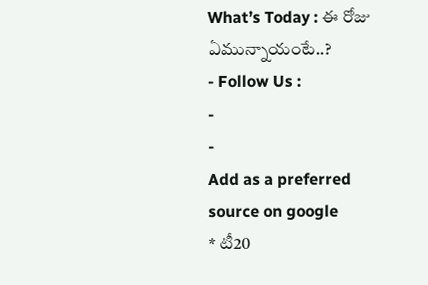What’s Today : ఈ రోజు ఏమున్నాయంటే..?
- Follow Us :
-
-
Add as a preferred
source on google
* టీ20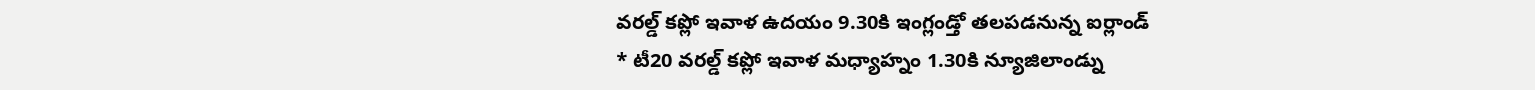వరల్డ్ కప్లో ఇవాళ ఉదయం 9.30కి ఇంగ్లండ్తో తలపడనున్న ఐర్లాండ్
* టీ20 వరల్డ్ కప్లో ఇవాళ మధ్యాహ్నం 1.30కి న్యూజిలాండ్ను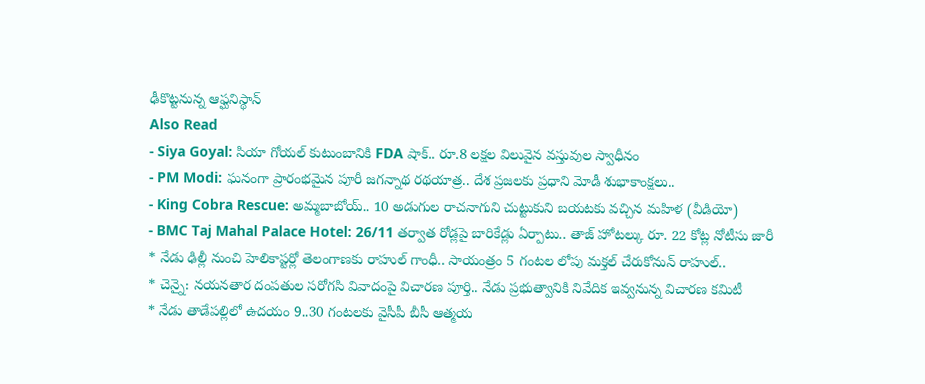ఢీకొట్టనున్న ఆఫ్ఘనిస్థాన్
Also Read
- Siya Goyal: సియా గోయల్ కుటుంబానికి FDA షాక్.. రూ.8 లక్షల విలువైన వస్తువుల స్వాధీనం
- PM Modi: ఘనంగా ప్రారంభమైన పూరీ జగన్నాథ రథయాత్ర.. దేశ ప్రజలకు ప్రధాని మోడీ శుభాకాంక్షలు..
- King Cobra Rescue: అమ్మబాబోయ్.. 10 అడుగుల రాచనాగుని చుట్టుకుని బయటకు వచ్చిన మహిళ (వీడియో)
- BMC Taj Mahal Palace Hotel: 26/11 తర్వాత రోడ్లపై బారికేడ్లు ఏర్పాటు.. తాజ్ హోటల్కు రూ. 22 కోట్ల నోటీసు జారీ
* నేడు ఢిల్లీ నుంచి హెలికాప్టర్లో తెలంగాణకు రాహుల్ గాంధీ.. సాయంత్రం 5 గంటల లోపు మక్తల్ చేరుకోనున్ రాహుల్..
* చెన్నై: నయనతార దంపతుల సరోగసి వివాదంపై విచారణ పూర్తి.. నేడు ప్రభుత్వానికి నివేదిక ఇవ్వనున్న విచారణ కమిటీ
* నేడు తాడేపల్లిలో ఉదయం 9..30 గంటలకు వైసీపీ బీసీ ఆత్మయ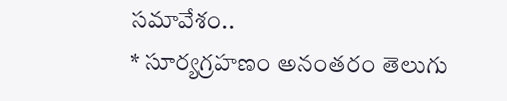సమావేశం..
* సూర్యగ్రహణం అనంతరం తెలుగు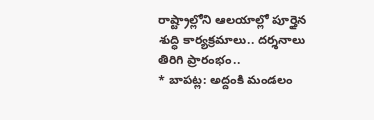రాష్ట్రాల్లోని ఆలయాల్లో పూర్తైన శుద్ధి కార్యక్రమాలు.. దర్శనాలు తిరిగి ప్రారంభం..
* బాపట్ల: అద్దంకి మండలం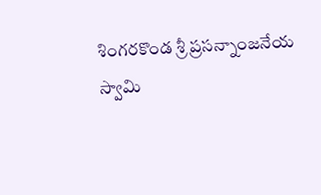శింగరకొండ శ్రీ ప్రసన్నాంజనేయ స్వామి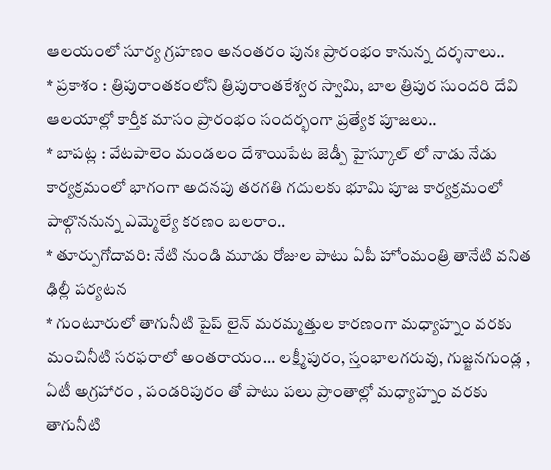ఆలయంలో సూర్య గ్రహణం అనంతరం పునః ప్రారంభం కానున్న దర్శనాలు..
* ప్రకాశం : త్రిపురాంతకంలోని త్రిపురాంతకేశ్వర స్వామి, బాల త్రిపుర సుందరి దేవి ఆలయాల్లో కార్తీక మాసం ప్రారంభం సందర్భంగా ప్రత్యేక పూజలు..
* బాపట్ల : వేటపాలెం మండలం దేశాయిపేట జెడ్పీ హైస్కూల్ లో నాడు నేడు కార్యక్రమంలో భాగంగా అదనపు తరగతి గదులకు భూమి పూజ కార్యక్రమంలో పాల్గొననున్న ఎమ్మెల్యే కరణం బలరాం..
* తూర్పుగోదావరి: నేటి నుండి మూడు రోజుల పాటు ఏపీ హోంమంత్రి తానేటి వనిత ఢిల్లీ పర్యటన
* గుంటూరులో తాగునీటి పైప్ లైన్ మరమ్మత్తుల కారణంగా మధ్యాహ్నం వరకు మంచినీటి సరఫరాలో అంతరాయం… లక్ష్మీపురం, స్తంభాలగరువు, గుజ్జనగుండ్ల , ఏటీ అగ్రహారం , పండరిపురం తో పాటు పలు ప్రాంతాల్లో మధ్యాహ్నం వరకు తాగునీటి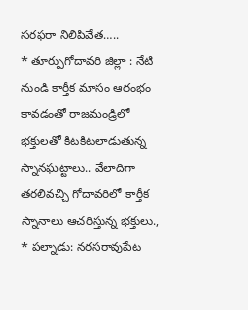సరఫరా నిలిపివేత…..
* తూర్పుగోదావరి జిల్లా : నేటి నుండి కార్తీక మాసం ఆరంభం కావడంతో రాజమండ్రిలో భక్తులతో కిటకిటలాడుతున్న స్నానఘట్టాలు.. వేలాదిగా తరలివచ్చి గోదావరిలో కార్తీక స్నానాలు ఆచరిస్తున్న భక్తులు.,
* పల్నాడు: నరసరావుపేట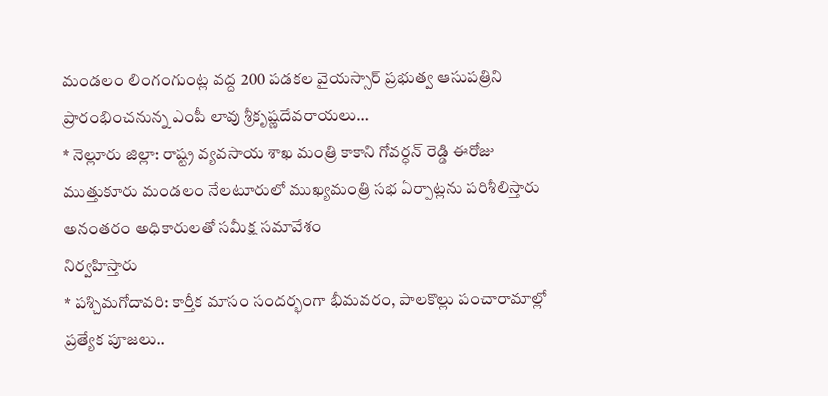మండలం లింగంగుంట్ల వద్ద 200 పడకల వైయస్సార్ ప్రభుత్వ ఆసుపత్రిని ప్రారంభించనున్న ఎంపీ లావు శ్రీకృష్ణదేవరాయలు…
* నెల్లూరు జిల్లా: రాష్ట్ర వ్యవసాయ శాఖ మంత్రి కాకాని గోవర్ధన్ రెడ్డి ఈరోజు ముత్తుకూరు మండలం నేలటూరులో ముఖ్యమంత్రి సభ ఏర్పాట్లను పరిశీలిస్తారు అనంతరం అధికారులతో సమీక్ష సమావేశం
నిర్వహిస్తారు
* పశ్చిమగోదావరి: కార్తీక మాసం సందర్భంగా భీమవరం, పాలకొల్లు పంచారామాల్లో ప్రత్యేక పూజలు..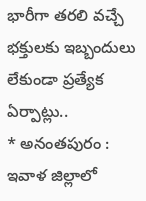భారీగా తరలి వచ్చే భక్తులకు ఇబ్బందులు లేకుండా ప్రత్యేక ఏర్పాట్లు..
* అనంతపురం : ఇవాళ జిల్లాలో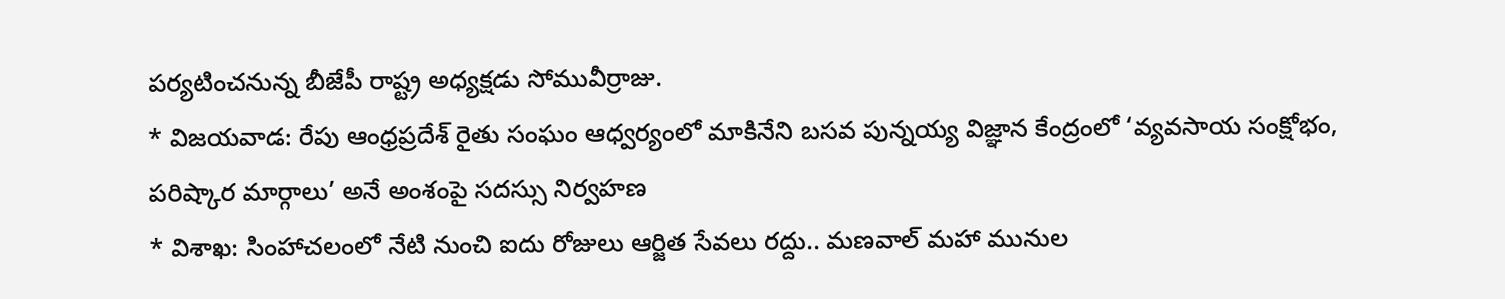పర్యటించనున్న బీజేపీ రాష్ట్ర అధ్యక్షడు సోమువీర్రాజు.
* విజయవాడ: రేపు ఆంధ్రప్రదేశ్ రైతు సంఘం ఆధ్వర్యంలో మాకినేని బసవ పున్నయ్య విజ్ఞాన కేంద్రంలో ‘వ్యవసాయ సంక్షోభం, పరిష్కార మార్గాలు’ అనే అంశంపై సదస్సు నిర్వహణ
* విశాఖ: సింహాచలంలో నేటి నుంచి ఐదు రోజులు ఆర్జిత సేవలు రద్దు.. మణవాల్ మహా మునుల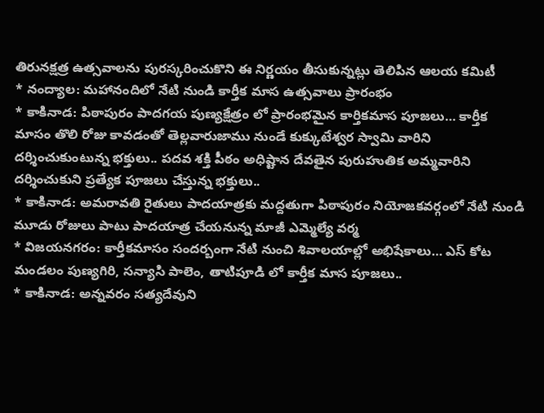తిరునక్షత్ర ఉత్సవాలను పురస్కరించుకొని ఈ నిర్ణయం తీసుకున్నట్లు తెలిపిన ఆలయ కమిటీ
* నంద్యాల: మహానందిలో నేటి నుండి కార్తీక మాస ఉత్సవాలు ప్రారంభం
* కాకినాడ: పిఠాపురం పాదగయ పుణ్యక్షేత్రం లో ప్రారంభమైన కార్తికమాస పూజలు… కార్తీక మాసం తొలి రోజు కావడంతో తెల్లవారుజాము నుండే కుక్కుటేశ్వర స్వామి వారిని దర్శించుకుంటున్న భక్తులు.. పదవ శక్తి పీఠం అధిష్టాన దేవతైన పురుహుతిక అమ్మవారిని దర్శించుకుని ప్రత్యేక పూజలు చేస్తున్న భక్తులు..
* కాకినాడ: అమరావతి రైతులు పాదయాత్రకు మద్దతుగా పిఠాపురం నియోజకవర్గంలో నేటి నుండి మూడు రోజులు పాటు పాదయాత్ర చేయనున్న మాజీ ఎమ్మెల్యే వర్మ
* విజయనగరం: కార్తీకమాసం సందర్బంగా నేటి నుంచి శివాలయాల్లో అభిషేకాలు… ఎస్ కోట మండలం పుణ్యగిరి, సన్యాసి పాలెం, తాటిపూడి లో కార్తీక మాస పూజలు..
* కాకినాడ: అన్నవరం సత్యదేవుని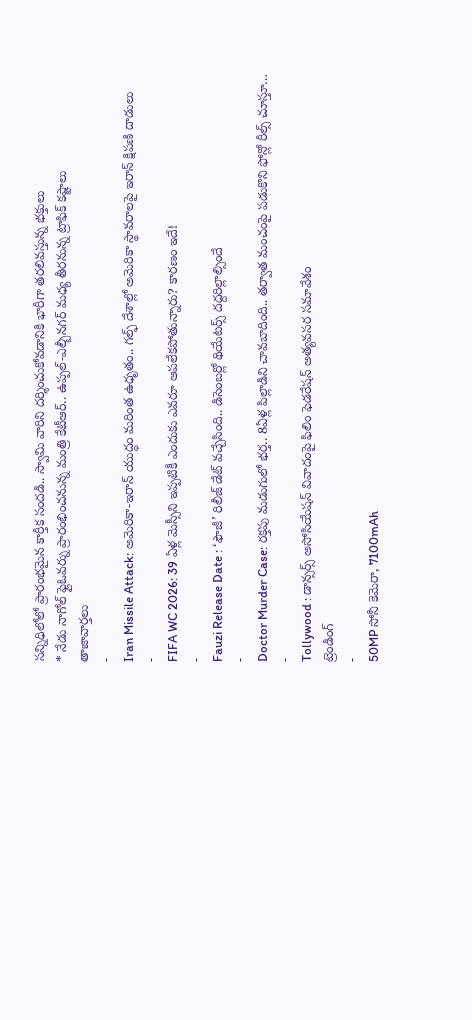సన్నిధిలోలో ప్రారంభమైన కార్తీక సందడి.. స్వామి వారిని దర్శించుకోవడానికి భారీగా తరలివస్తున్న భక్తులు
* నేడు నాగోల్ ఫ్లైఓవర్ను ప్రారంభించనున్న మంత్రి కేటీఆర్.. ఉప్పల్-ఎల్బీనగర్ మధ్య తీరనున్న ట్రాఫిక్ కష్టాలు
తాజావార్తలు
-
Iran Missile Attack: అమెరికా-ఇరాన్ యుద్ధం మరింత ఉధృతం.. గల్ఫ్ దేశాల్లో అమెరికా స్థావరాలపై ఇరాన్ క్షిపణి దాడులు
-
FIFA WC 2026: 39 ఏళ్ల మెస్సీని ఇప్పటికీ ఎందుకు ఎవరూ ఆపలేకపోతున్నారు? కారణం ఇదే!
-
Fauzi Release Date : ‘ఫౌజీ’ రిలీజ్ డేట్ వచ్చేసింది.. డిసెంబర్లో థియేటర్స్ దద్దరిల్లాల్సిందే
-
Doctor Murder Case: రక్తపు మడుగులో భర్త.. 8ఏళ్ల పిల్లాడిని చావబాదింది.. తర్వాత మంచంపై పడుకొని ఫోన్లో రీల్స్ చూస్తూ…
-
Tollywood : డాన్సర్స్ అసోసియేషన్ వివాదంపై ఫిలిం ఫెడరేషన్ అత్యవసర సమావేశం
ట్రెండింగ్
-
50MP సోనీ కెమెరా, 7100mAh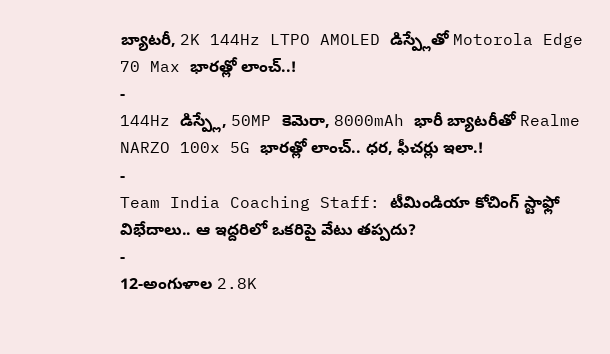బ్యాటరీ, 2K 144Hz LTPO AMOLED డిస్ప్లేతో Motorola Edge 70 Max భారత్లో లాంచ్..!
-
144Hz డిస్ప్లే, 50MP కెమెరా, 8000mAh భారీ బ్యాటరీతో Realme NARZO 100x 5G భారత్లో లాంచ్.. ధర, ఫీచర్లు ఇలా.!
-
Team India Coaching Staff: టీమిండియా కోచింగ్ స్టాఫ్లో విభేదాలు.. ఆ ఇద్దరిలో ఒకరిపై వేటు తప్పదు?
-
12-అంగుళాల 2.8K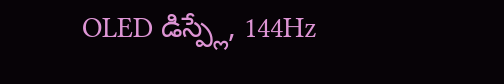OLED డిస్ప్లే, 144Hz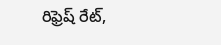రిఫ్రెష్ రేట్,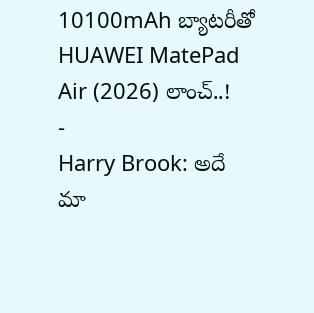10100mAh బ్యాటరీతో HUAWEI MatePad Air (2026) లాంచ్..!
-
Harry Brook: అదే మా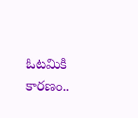ఓటమికి కారణం..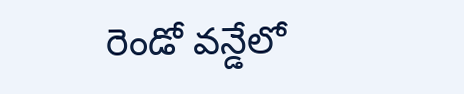రెండో వన్డేలో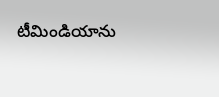టీమిండియాను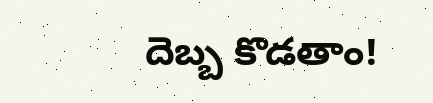దెబ్బ కొడతాం!